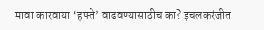मावा कारवाया ‘हफ्ते’ वाढवण्यासाठीच का? इचलकरंजीत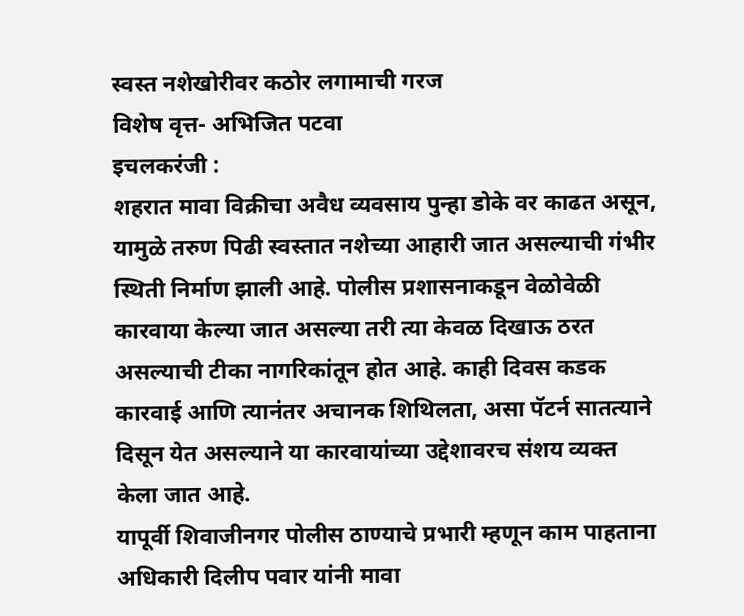स्वस्त नशेखोरीवर कठोर लगामाची गरज
विशेष वृत्त- अभिजित पटवा
इचलकरंजी :
शहरात मावा विक्रीचा अवैध व्यवसाय पुन्हा डोके वर काढत असून, यामुळे तरुण पिढी स्वस्तात नशेच्या आहारी जात असल्याची गंभीर स्थिती निर्माण झाली आहे. पोलीस प्रशासनाकडून वेळोवेळी कारवाया केल्या जात असल्या तरी त्या केवळ दिखाऊ ठरत असल्याची टीका नागरिकांतून होत आहे. काही दिवस कडक कारवाई आणि त्यानंतर अचानक शिथिलता, असा पॅटर्न सातत्याने दिसून येत असल्याने या कारवायांच्या उद्देशावरच संशय व्यक्त केला जात आहे.
यापूर्वी शिवाजीनगर पोलीस ठाण्याचे प्रभारी म्हणून काम पाहताना अधिकारी दिलीप पवार यांनी मावा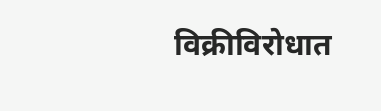विक्रीविरोधात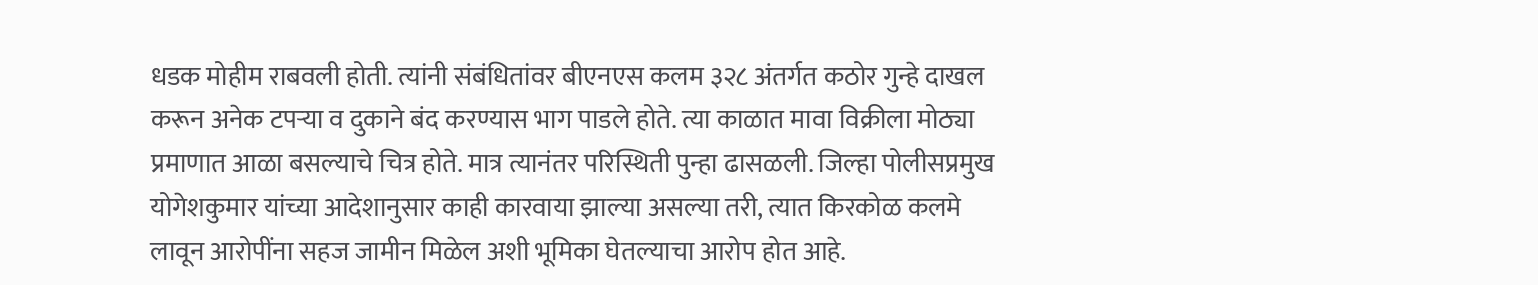धडक मोहीम राबवली होती. त्यांनी संबंधितांवर बीएनएस कलम ३२८ अंतर्गत कठोर गुन्हे दाखल करून अनेक टपऱ्या व दुकाने बंद करण्यास भाग पाडले होते. त्या काळात मावा विक्रीला मोठ्या प्रमाणात आळा बसल्याचे चित्र होते. मात्र त्यानंतर परिस्थिती पुन्हा ढासळली. जिल्हा पोलीसप्रमुख योगेशकुमार यांच्या आदेशानुसार काही कारवाया झाल्या असल्या तरी, त्यात किरकोळ कलमे लावून आरोपींना सहज जामीन मिळेल अशी भूमिका घेतल्याचा आरोप होत आहे.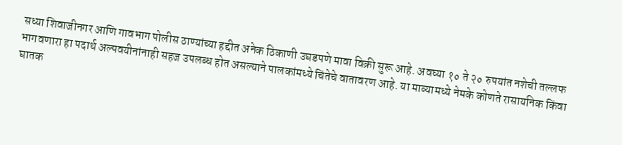सध्या शिवाजीनगर आणि गावभाग पोलीस ठाण्यांच्या हद्दीत अनेक ठिकाणी उघडपणे मावा विक्री सुरू आहे. अवघ्या १० ते २० रुपयांत नशेची तल्लफ भागवणारा हा पदार्थ अल्पवयीनांनाही सहज उपलब्ध होत असल्याने पालकांमध्ये चिंतेचे वातावरण आहे. या माव्यामध्ये नेमके कोणते रासायनिक किंवा घातक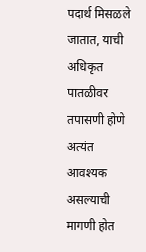पदार्थ मिसळले जातात, याची अधिकृत पातळीवर तपासणी होणे अत्यंत आवश्यक असल्याची मागणी होत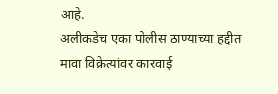आहे.
अलीकडेच एका पोलीस ठाण्याच्या हद्दीत मावा विक्रेत्यांवर कारवाई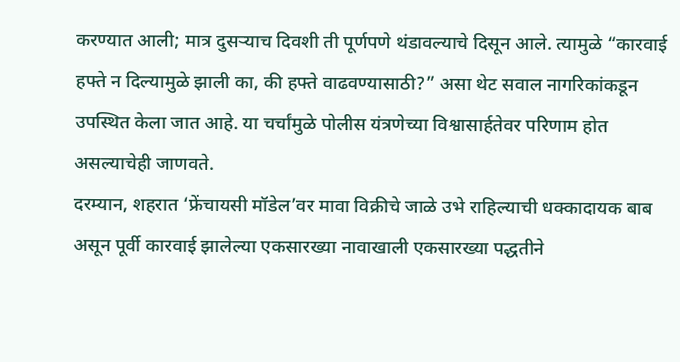करण्यात आली; मात्र दुसऱ्याच दिवशी ती पूर्णपणे थंडावल्याचे दिसून आले. त्यामुळे “कारवाई हफ्ते न दिल्यामुळे झाली का, की हफ्ते वाढवण्यासाठी?” असा थेट सवाल नागरिकांकडून उपस्थित केला जात आहे. या चर्चांमुळे पोलीस यंत्रणेच्या विश्वासार्हतेवर परिणाम होत असल्याचेही जाणवते.
दरम्यान, शहरात ‘फ्रेंचायसी मॉडेल’वर मावा विक्रीचे जाळे उभे राहिल्याची धक्कादायक बाब असून पूर्वी कारवाई झालेल्या एकसारख्या नावाखाली एकसारख्या पद्धतीने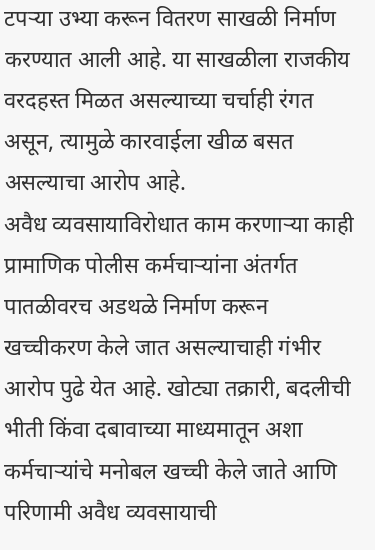टपऱ्या उभ्या करून वितरण साखळी निर्माण करण्यात आली आहे. या साखळीला राजकीय वरदहस्त मिळत असल्याच्या चर्चाही रंगत असून, त्यामुळे कारवाईला खीळ बसत असल्याचा आरोप आहे.
अवैध व्यवसायाविरोधात काम करणाऱ्या काही प्रामाणिक पोलीस कर्मचाऱ्यांना अंतर्गत पातळीवरच अडथळे निर्माण करून खच्चीकरण केले जात असल्याचाही गंभीर आरोप पुढे येत आहे. खोट्या तक्रारी, बदलीची भीती किंवा दबावाच्या माध्यमातून अशा कर्मचाऱ्यांचे मनोबल खच्ची केले जाते आणि परिणामी अवैध व्यवसायाची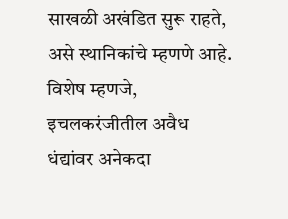साखळी अखंडित सुरू राहते, असे स्थानिकांचे म्हणणे आहे.
विशेष म्हणजे, इचलकरंजीतील अवैध धंद्यांवर अनेकदा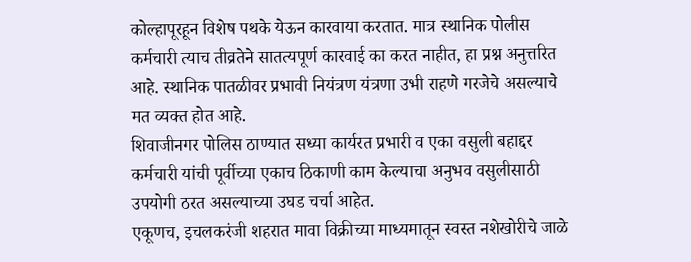कोल्हापूरहून विशेष पथके येऊन कारवाया करतात. मात्र स्थानिक पोलीस कर्मचारी त्याच तीव्रतेने सातत्यपूर्ण कारवाई का करत नाहीत, हा प्रश्न अनुत्तरित आहे. स्थानिक पातळीवर प्रभावी नियंत्रण यंत्रणा उभी राहणे गरजेचे असल्याचे मत व्यक्त होत आहे.
शिवाजीनगर पोलिस ठाण्यात सध्या कार्यरत प्रभारी व एका वसुली बहाद्दर कर्मचारी यांची पूर्वीच्या एकाच ठिकाणी काम केल्याचा अनुभव वसुलीसाठी उपयोगी ठरत असल्याच्या उघड चर्चा आहेत.
एकूणच, इचलकरंजी शहरात मावा विक्रीच्या माध्यमातून स्वस्त नशेखोरीचे जाळे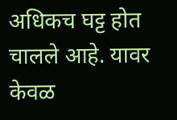अधिकच घट्ट होत चालले आहे. यावर केवळ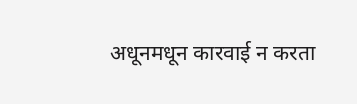अधूनमधून कारवाई न करता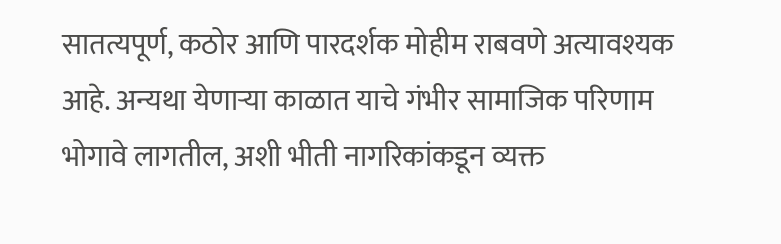सातत्यपूर्ण, कठोर आणि पारदर्शक मोहीम राबवणे अत्यावश्यक आहे. अन्यथा येणाऱ्या काळात याचे गंभीर सामाजिक परिणाम भोगावे लागतील, अशी भीती नागरिकांकडून व्यक्त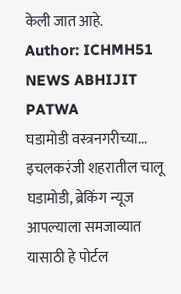केली जात आहे.
Author: ICHMH51 NEWS ABHIJIT PATWA
घडामोडी वस्त्रनगरीच्या... इचलकरंजी शहरातील चालू घडामोडी, ब्रेकिंग न्यूज आपल्याला समजाव्यात यासाठी हे पोर्टल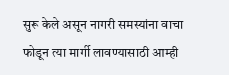सुरू केले असून नागरी समस्यांना वाचा फोडून त्या मार्गी लावण्यासाठी आम्ही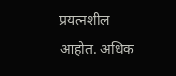प्रयत्नशील आहोत. अधिक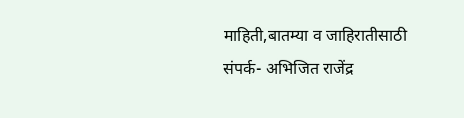माहिती,बातम्या व जाहिरातीसाठी संपर्क- अभिजित राजेंद्र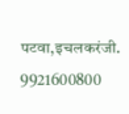पटवा,इचलकरंजी. 9921600800